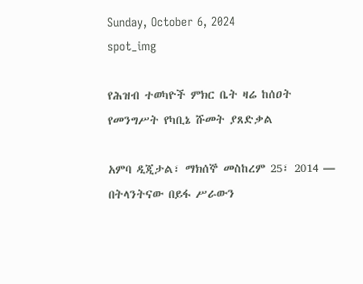Sunday, October 6, 2024
spot_img

የሕዝብ ተወካዮች ምክር ቤት ዛሬ ከሰዐት የመንግሥት የካቢኔ ሹመት ያጸድቃል

አምባ ዲጂታል፣ ማክሰኞ መስከረም 25፣ 2014 ― በትላንትናው በይፋ ሥራውን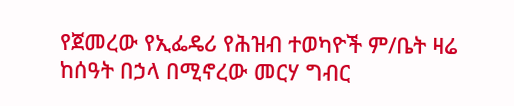የጀመረው የኢፌዴሪ የሕዝብ ተወካዮች ም/ቤት ዛሬ ከሰዓት በኃላ በሚኖረው መርሃ ግብር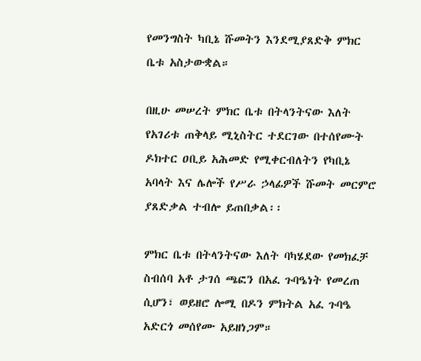የመንግስት ካቢኔ ሹመትን እንደሚያጸድቅ ምክር ቤቱ አስታውቋል።

በዚሁ መሠረት ምክር ቤቱ በትላንትናው እለት የአገሪቱ ጠቅላይ ሚኒስትር ተደርገው በተሰየሙት ዶክተር ዐቢይ አሕመድ የሚቀርብለትን የካቢኔ አባላት እና ሌሎች የሥራ ኃላፊዎች ሹመት መርምሮ ያጸድቃል ተብሎ ይጠበቃል፡፡

ምክር ቤቱ በትላንትናው እለት ባካሄደው የመክፈቻ ስብሰባ አቶ ታገሰ ጫፎን በአፈ ጉባዔነት የመረጠ ሲሆን፣ ወይዘሮ ሎሚ በዶን ምክትል አፈ ጉባዔ አድርጎ መሰየሙ አይዘነጋም።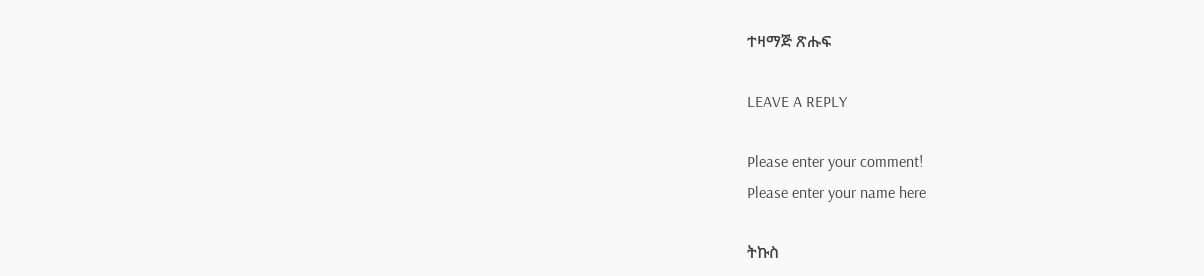ተዛማጅ ጽሑፍ

LEAVE A REPLY

Please enter your comment!
Please enter your name here

ትኩስ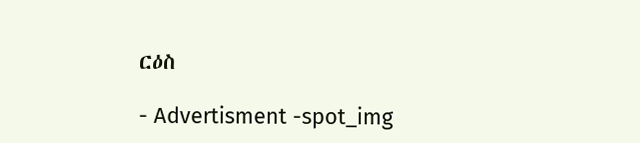ርዕስ

- Advertisment -spot_img